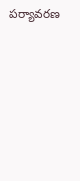పర్యావరణ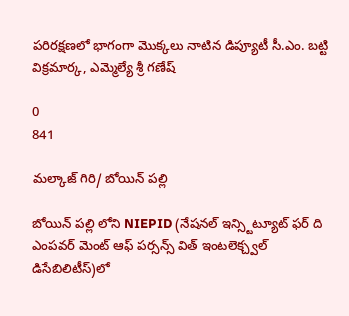పరిరక్షణలో భాగంగా మొక్కలు నాటిన డిప్యూటీ సీ.ఎం. బట్టి విక్రమార్క, ఎమ్మెల్యే శ్రీ గణేష్

0
841

మల్కాజ్ గిరి/ బోయిన్ పల్లి

బోయిన్ పల్లి లోని NIEPID (నేషనల్ ఇన్స్టిట్యూట్ ఫర్ ది ఎంపవర్ మెంట్ ఆఫ్ పర్సన్స్ విత్ ఇంటలెక్చ్వల్ డిసేబిలిటీస్)లో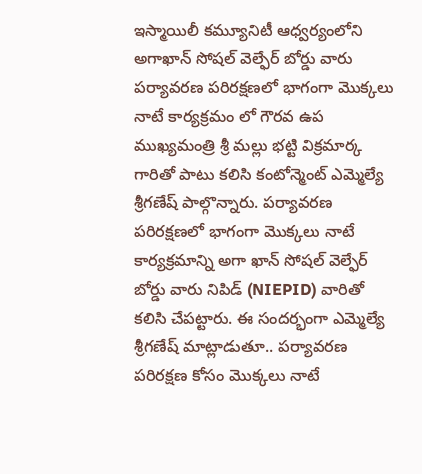ఇస్మాయిలీ కమ్యూనిటీ ఆధ్వర్యంలోని అగాఖాన్ సోషల్ వెల్ఫేర్ బోర్డు వారు పర్యావరణ పరిరక్షణలో భాగంగా మొక్కలు నాటే కార్యక్రమం లో గౌరవ ఉప ముఖ్యమంత్రి శ్రీ మల్లు భట్టి విక్రమార్క గారితో పాటు కలిసి కంటోన్మెంట్ ఎమ్మెల్యే శ్రీగణేష్ పాల్గొన్నారు. పర్యావరణ పరిరక్షణలో భాగంగా మొక్కలు నాటే కార్యక్రమాన్ని అగా ఖాన్ సోషల్ వెల్ఫేర్ బోర్డు వారు నిపిడ్ (NIEPID) వారితో కలిసి చేపట్టారు. ఈ సందర్భంగా ఎమ్మెల్యే శ్రీగణేష్ మాట్లాడుతూ.. పర్యావరణ పరిరక్షణ కోసం మొక్కలు నాటే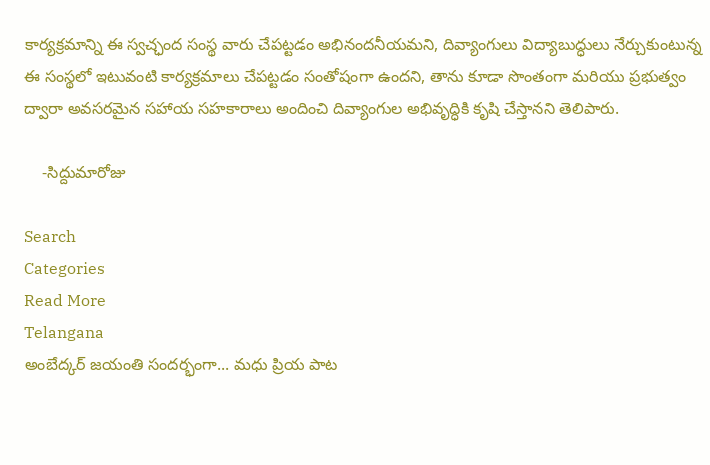కార్యక్రమాన్ని ఈ స్వచ్ఛంద సంస్థ వారు చేపట్టడం అభినందనీయమని, దివ్యాంగులు విద్యాబుద్ధులు నేర్చుకుంటున్న ఈ సంస్థలో ఇటువంటి కార్యక్రమాలు చేపట్టడం సంతోషంగా ఉందని, తాను కూడా సొంతంగా మరియు ప్రభుత్వం ద్వారా అవసరమైన సహాయ సహకారాలు అందించి దివ్యాంగుల అభివృద్ధికి కృషి చేస్తానని తెలిపారు.

    -సిద్దుమారోజు

Search
Categories
Read More
Telangana
అంబేద్కర్ జయంతి సందర్భంగా... మధు ప్రియ పాట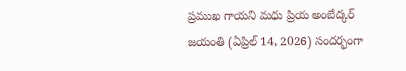ప్రముఖ గాయని మధు ప్రియ అంబేద్కర్ జయంతి (ఏప్రిల్ 14, 2026) సందర్భంగా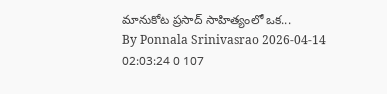మానుకోట ప్రసాద్ సాహిత్యంలో ఒక...
By Ponnala Srinivasrao 2026-04-14 02:03:24 0 107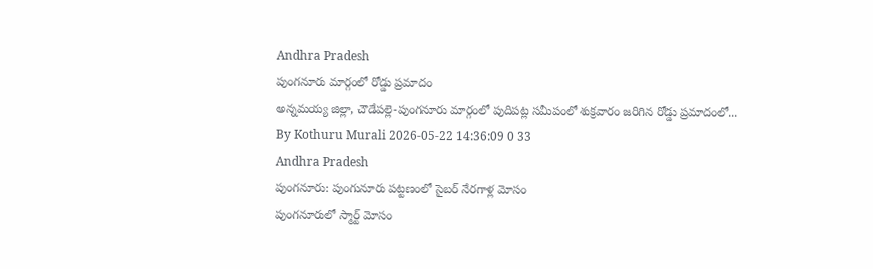Andhra Pradesh
పుంగనూరు మార్గంలో రోడ్డు ప్రమాదం
అన్నమయ్య జిల్లా, చౌడేపల్లె-పుంగనూరు మార్గంలో పుదిపట్ల సమీపంలో శుక్రవారం జరిగిన రోడ్డు ప్రమాదంలో...
By Kothuru Murali 2026-05-22 14:36:09 0 33
Andhra Pradesh
పుంగనూరు: పుంగునూరు పట్టణంలో సైబర్ నేరగాళ్ల మోసం
పుంగనూరులో స్మార్ట్ మోసం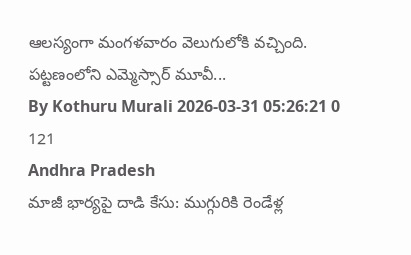ఆలస్యంగా మంగళవారం వెలుగులోకి వచ్చింది. పట్టణంలోని ఎమ్మెస్సార్ మూవీ...
By Kothuru Murali 2026-03-31 05:26:21 0 121
Andhra Pradesh
మాజీ భార్యపై దాడి కేసు: ముగ్గురికి రెండేళ్ల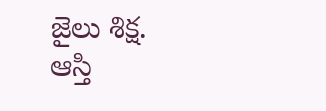జైలు శిక్ష.
ఆస్తి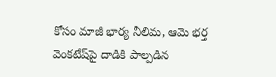కోసం మాజీ భార్య నీలిమ, ఆమె భర్త వెంకటేష్‌పై దాడికి పాల్పడిన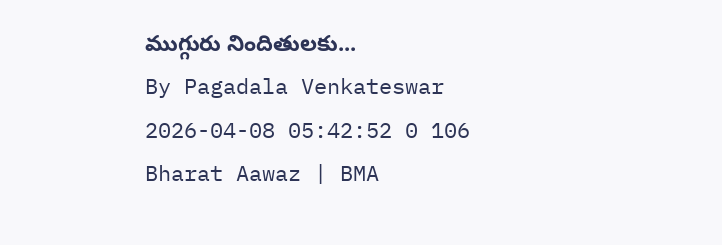ముగ్గురు నిందితులకు...
By Pagadala Venkateswar 2026-04-08 05:42:52 0 106
Bharat Aawaz | BMA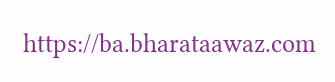https://ba.bharataawaz.com